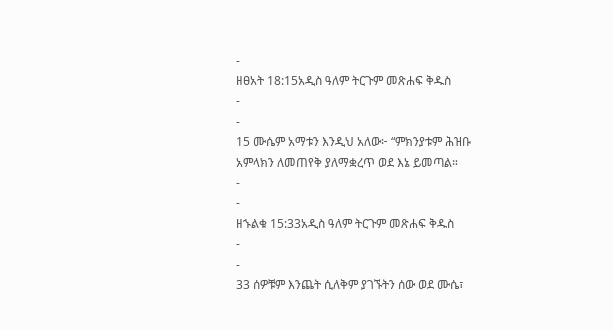-
ዘፀአት 18:15አዲስ ዓለም ትርጉም መጽሐፍ ቅዱስ
-
-
15 ሙሴም አማቱን እንዲህ አለው፦ “ምክንያቱም ሕዝቡ አምላክን ለመጠየቅ ያለማቋረጥ ወደ እኔ ይመጣል።
-
-
ዘኁልቁ 15:33አዲስ ዓለም ትርጉም መጽሐፍ ቅዱስ
-
-
33 ሰዎቹም እንጨት ሲለቅም ያገኙትን ሰው ወደ ሙሴ፣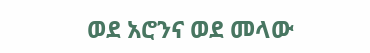ወደ አሮንና ወደ መላው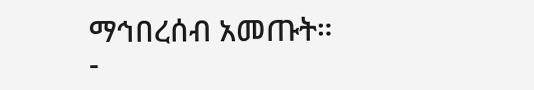ማኅበረሰብ አመጡት።
-